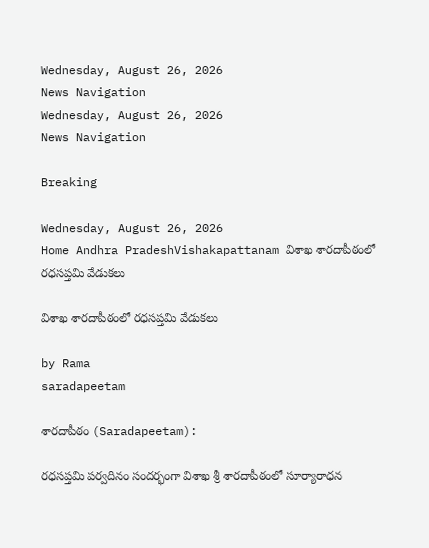Wednesday, August 26, 2026
News Navigation
Wednesday, August 26, 2026
News Navigation

Breaking

Wednesday, August 26, 2026
Home Andhra PradeshVishakapattanam విశాఖ శారదాపీఠంలో రధసప్తమి వేడుకలు

విశాఖ శారదాపీఠంలో రధసప్తమి వేడుకలు

by Rama
saradapeetam

శారదాపీఠం (Saradapeetam):

రధసప్తమి పర్వదినం సందర్భంగా విశాఖ శ్రీ శారదాపీఠంలో సూర్యారాధన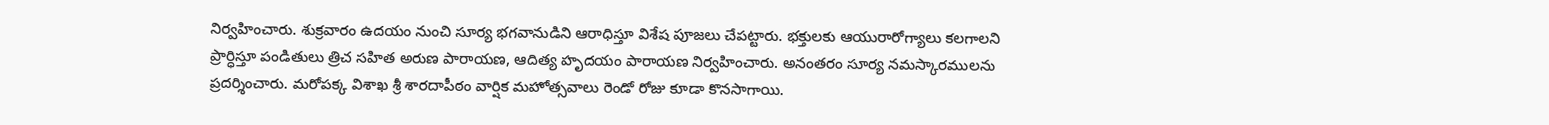నిర్వహించారు. శుక్రవారం ఉదయం నుంచి సూర్య భగవానుడిని ఆరాధిస్తూ విశేష పూజలు చేపట్టారు. భక్తులకు ఆయురారోగ్యాలు కలగాలని ప్రార్ధిస్తూ పండితులు త్రిచ సహిత అరుణ పారాయణ, ఆదిత్య హృదయం పారాయణ నిర్వహించారు. అనంతరం సూర్య నమస్కారములను ప్రదర్శించారు. మరోపక్క విశాఖ శ్రీ శారదాపీఠం వార్షిక మహోత్సవాలు రెండో రోజు కూడా కొనసాగాయి.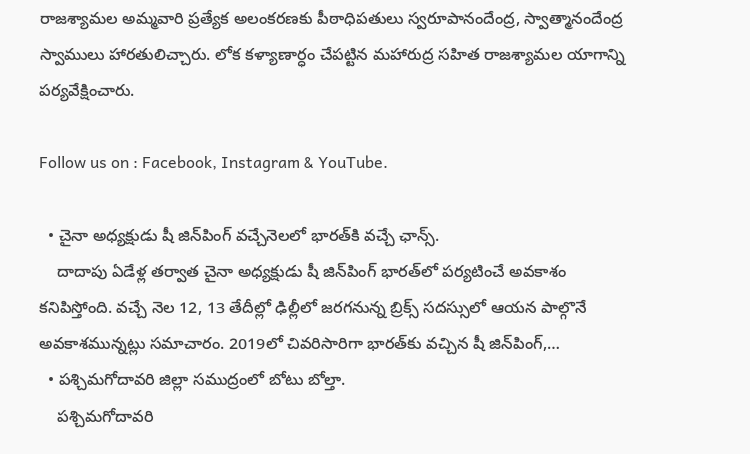రాజశ్యామల అమ్మవారి ప్రత్యేక అలంకరణకు పీఠాధిపతులు స్వరూపానందేంద్ర, స్వాత్మానందేంద్ర స్వాములు హారతులిచ్చారు. లోక కళ్యాణార్ధం చేపట్టిన మహారుద్ర సహిత రాజశ్యామల యాగాన్ని పర్యవేక్షించారు.

Follow us on : Facebook, Instagram & YouTube.

  • చైనా అధ్యక్షుడు షీ జిన్‌పింగ్ వచ్చేనెలలో భారత్‌కి వచ్చే ఛాన్స్‌.
    దాదాపు ఏడేళ్ల తర్వాత చైనా అధ్యక్షుడు షీ జిన్‌పింగ్ భారత్‌లో పర్యటించే అవకాశం కనిపిస్తోంది. వచ్చే నెల 12, 13 తేదీల్లో ఢిల్లీలో జరగనున్న బ్రిక్స్ సదస్సులో ఆయన పాల్గొనే అవకాశమున్నట్లు సమాచారం. 2019లో చివరిసారిగా భారత్‌కు వచ్చిన షీ జిన్‌పింగ్,…
  • పశ్చిమగోదావరి జిల్లా సముద్రంలో బోటు బోల్తా.
    పశ్చిమగోదావరి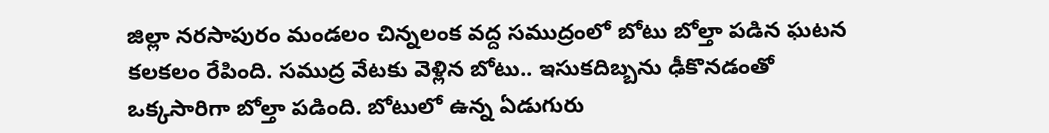జిల్లా నరసాపురం మండలం చిన్నలంక వద్ద సముద్రంలో బోటు బోల్తా పడిన ఘటన కలకలం రేపింది. సముద్ర వేటకు వెళ్లిన బోటు.. ఇసుకదిబ్బను ఢీకొనడంతో ఒక్కసారిగా బోల్తా పడింది. బోటులో ఉన్న ఏడుగురు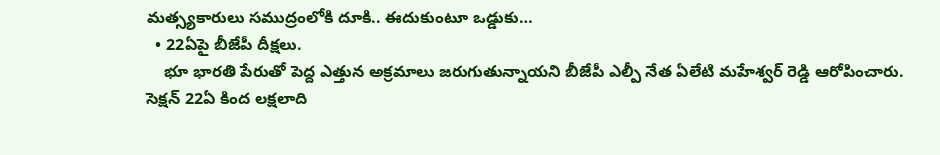మత్స్యకారులు సముద్రంలోకి దూకి.. ఈదుకుంటూ ఒడ్డుకు…
  • 22ఏపై బీజేపీ దీక్షలు.
    భూ భారతి పేరుతో పెద్ద ఎత్తున అక్రమాలు జరుగుతున్నాయని బీజేపీ ఎల్పీ నేత ఏలేటి మహేశ్వర్ రెడ్డి ఆరోపించారు. సెక్షన్ 22ఏ కింద లక్షలాది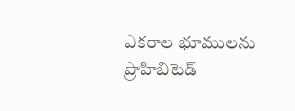ఎకరాల భూములను ప్రొహిబిటెడ్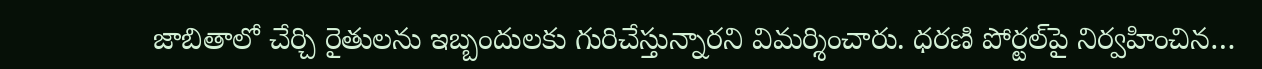జాబితాలో చేర్చి రైతులను ఇబ్బందులకు గురిచేస్తున్నారని విమర్శించారు. ధరణి పోర్టల్‌పై నిర్వహించిన…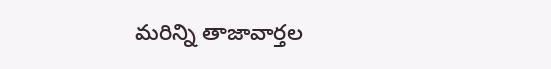మరిన్ని తాజావార్తల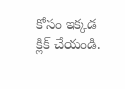కోసం ఇక్కడ క్లిక్ చేయండి.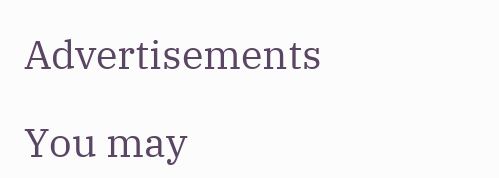Advertisements

You may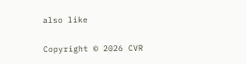also like

Copyright © 2026 CVR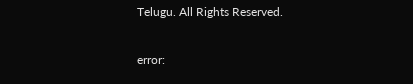Telugu. All Rights Reserved.

error: